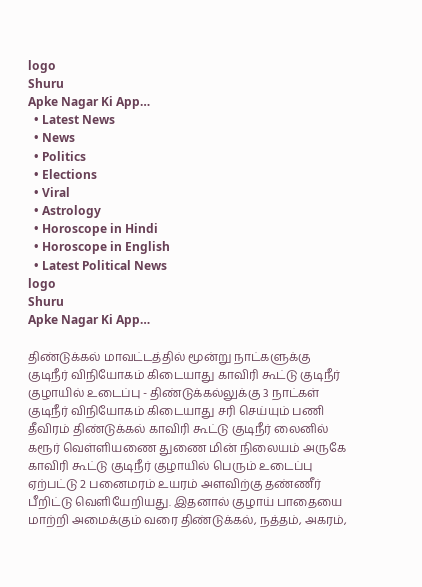logo
Shuru
Apke Nagar Ki App…
  • Latest News
  • News
  • Politics
  • Elections
  • Viral
  • Astrology
  • Horoscope in Hindi
  • Horoscope in English
  • Latest Political News
logo
Shuru
Apke Nagar Ki App…

திண்டுக்கல் மாவட்டத்தில் மூன்று நாட்களுக்கு குடிநீர் விநியோகம் கிடையாது காவிரி கூட்டு குடிநீர் குழாயில் உடைப்பு - திண்டுக்கல்லுக்கு 3 நாட்கள் குடிநீர் விநியோகம் கிடையாது சரி செய்யும் பணி தீவிரம் திண்டுக்கல் காவிரி கூட்டு குடிநீர் லைனில் கரூர் வெள்ளியணை துணை மின் நிலையம் அருகே காவிரி கூட்டு குடிநீர் குழாயில் பெரும் உடைப்பு ஏற்பட்டு 2 பனைமரம் உயரம் அளவிற்கு தண்ணீர் பீறிட்டு வெளியேறியது. இதனால் குழாய் பாதையை மாற்றி அமைக்கும் வரை திண்டுக்கல், நத்தம், அகரம்,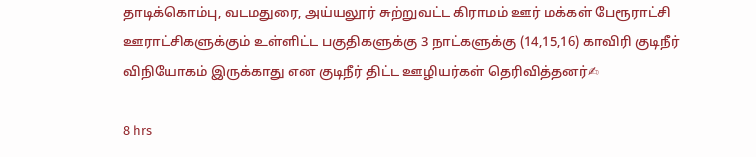தாடிக்கொம்பு, வடமதுரை, அய்யலூர் சுற்றுவட்ட கிராமம் ஊர் மக்கள் பேரூராட்சி ஊராட்சிகளுக்கும் உள்ளிட்ட பகுதிகளுக்கு 3 நாட்களுக்கு (14,15,16) காவிரி குடிநீர் விநியோகம் இருக்காது என குடிநீர் திட்ட ஊழியர்கள் தெரிவித்தனர்✍

8 hrs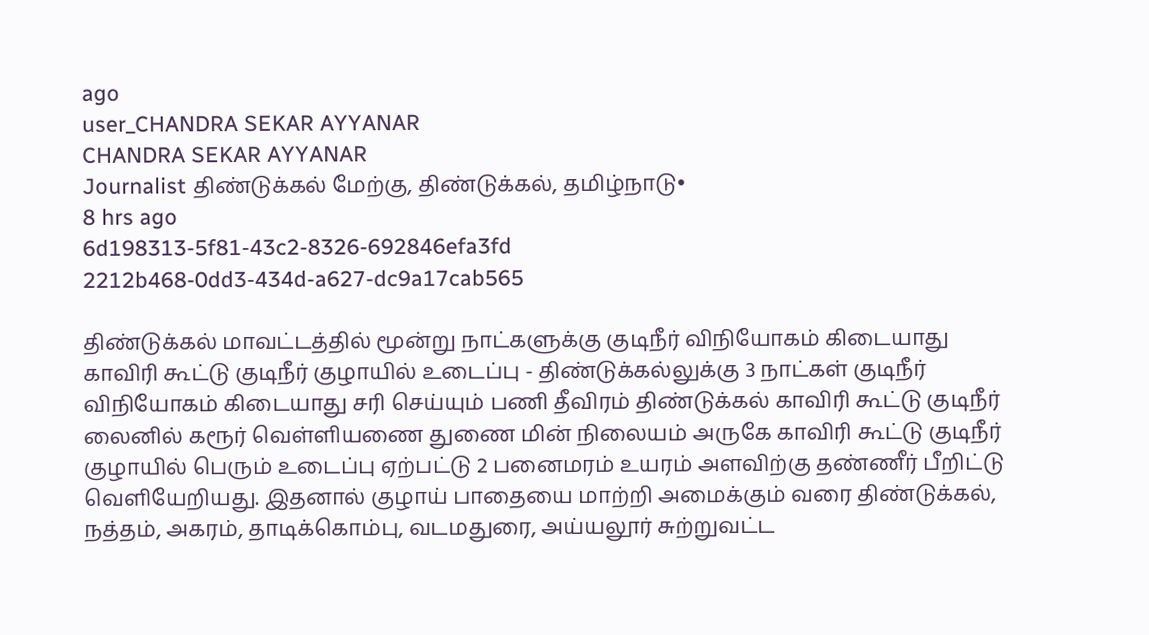ago
user_CHANDRA SEKAR AYYANAR
CHANDRA SEKAR AYYANAR
Journalist திண்டுக்கல் மேற்கு, திண்டுக்கல், தமிழ்நாடு•
8 hrs ago
6d198313-5f81-43c2-8326-692846efa3fd
2212b468-0dd3-434d-a627-dc9a17cab565

திண்டுக்கல் மாவட்டத்தில் மூன்று நாட்களுக்கு குடிநீர் விநியோகம் கிடையாது காவிரி கூட்டு குடிநீர் குழாயில் உடைப்பு - திண்டுக்கல்லுக்கு 3 நாட்கள் குடிநீர் விநியோகம் கிடையாது சரி செய்யும் பணி தீவிரம் திண்டுக்கல் காவிரி கூட்டு குடிநீர் லைனில் கரூர் வெள்ளியணை துணை மின் நிலையம் அருகே காவிரி கூட்டு குடிநீர் குழாயில் பெரும் உடைப்பு ஏற்பட்டு 2 பனைமரம் உயரம் அளவிற்கு தண்ணீர் பீறிட்டு வெளியேறியது. இதனால் குழாய் பாதையை மாற்றி அமைக்கும் வரை திண்டுக்கல், நத்தம், அகரம், தாடிக்கொம்பு, வடமதுரை, அய்யலூர் சுற்றுவட்ட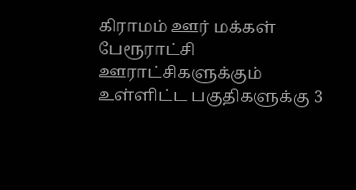கிராமம் ஊர் மக்கள் பேரூராட்சி ஊராட்சிகளுக்கும் உள்ளிட்ட பகுதிகளுக்கு 3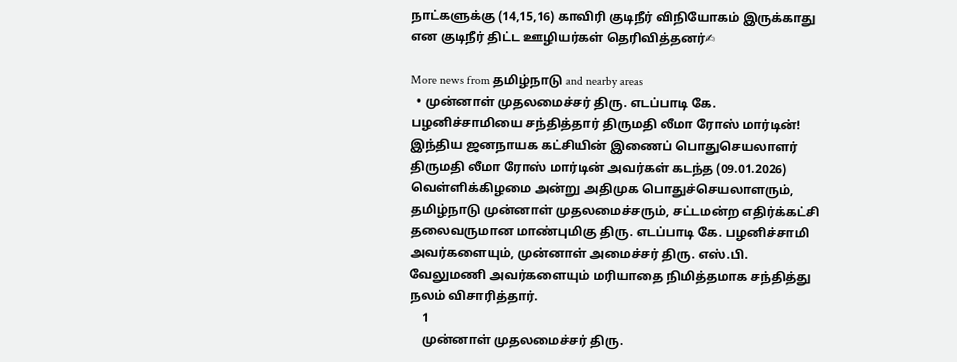நாட்களுக்கு (14,15,16) காவிரி குடிநீர் விநியோகம் இருக்காது என குடிநீர் திட்ட ஊழியர்கள் தெரிவித்தனர்✍

More news from தமிழ்நாடு and nearby areas
  • முன்னாள் முதலமைச்சர் திரு. எடப்பாடி கே. பழனிச்சாமியை சந்தித்தார் திருமதி லீமா ரோஸ் மார்டின்! இந்திய ஜனநாயக கட்சியின் இணைப் பொதுசெயலாளர் திருமதி லீமா ரோஸ் மார்டின் அவர்கள் கடந்த (09.01.2026) வெள்ளிக்கிழமை அன்று அதிமுக பொதுச்செயலாளரும், தமிழ்நாடு முன்னாள் முதலமைச்சரும், சட்டமன்ற எதிர்க்கட்சி தலைவருமான மாண்புமிகு திரு. எடப்பாடி கே. பழனிச்சாமி அவர்களையும், முன்னாள் அமைச்சர் திரு. எஸ்.பி. வேலுமணி அவர்களையும் மரியாதை நிமித்தமாக சந்தித்து நலம் விசாரித்தார்.
    1
    முன்னாள் முதலமைச்சர் திரு.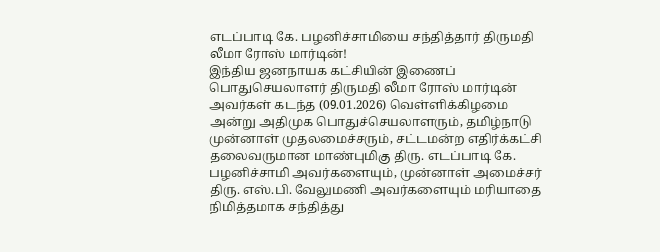எடப்பாடி கே. பழனிச்சாமியை சந்தித்தார் திருமதி லீமா ரோஸ் மார்டின்!
இந்திய ஜனநாயக கட்சியின் இணைப் பொதுசெயலாளர் திருமதி லீமா ரோஸ் மார்டின் அவர்கள் கடந்த (09.01.2026) வெள்ளிக்கிழமை அன்று அதிமுக பொதுச்செயலாளரும், தமிழ்நாடு முன்னாள் முதலமைச்சரும், சட்டமன்ற எதிர்க்கட்சி தலைவருமான மாண்புமிகு திரு. எடப்பாடி கே. பழனிச்சாமி அவர்களையும், முன்னாள் அமைச்சர் திரு. எஸ்.பி. வேலுமணி அவர்களையும் மரியாதை நிமித்தமாக சந்தித்து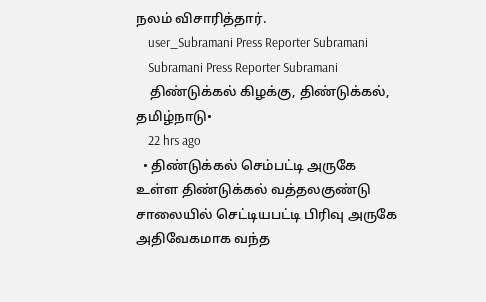நலம் விசாரித்தார்.
    user_Subramani Press Reporter Subramani
    Subramani Press Reporter Subramani
    திண்டுக்கல் கிழக்கு, திண்டுக்கல், தமிழ்நாடு•
    22 hrs ago
  • திண்டுக்கல் செம்பட்டி அருகே உள்ள திண்டுக்கல் வத்தலகுண்டு சாலையில் செட்டியபட்டி பிரிவு அருகே அதிவேகமாக வந்த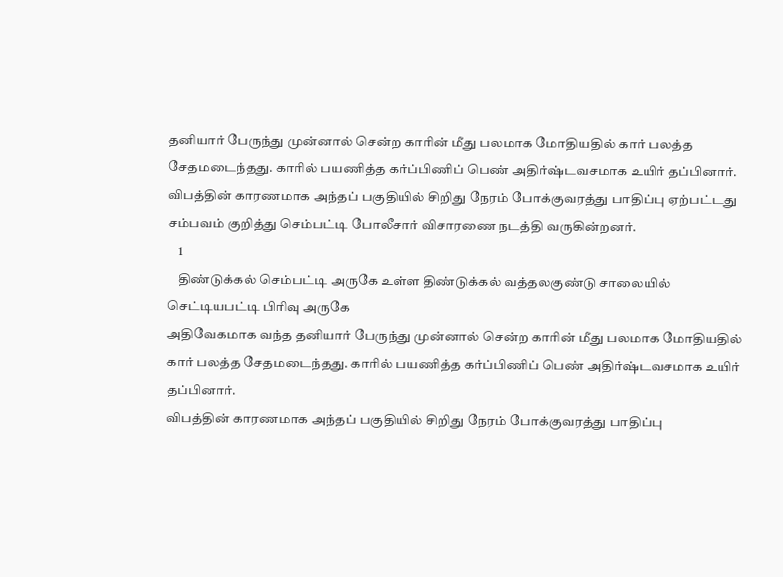தனியார் பேருந்து முன்னால் சென்ற காரின் மீது பலமாக மோதியதில் கார் பலத்த சேதமடைந்தது. காரில் பயணித்த கர்ப்பிணிப் பெண் அதிர்ஷ்டவசமாக உயிர் தப்பினார். விபத்தின் காரணமாக அந்தப் பகுதியில் சிறிது நேரம் போக்குவரத்து பாதிப்பு ஏற்பட்டது சம்பவம் குறித்து செம்பட்டி போலீசார் விசாரணை நடத்தி வருகின்றனர்.
    1
    திண்டுக்கல் செம்பட்டி அருகே உள்ள திண்டுக்கல் வத்தலகுண்டு சாலையில் செட்டியபட்டி பிரிவு அருகே
அதிவேகமாக வந்த தனியார் பேருந்து முன்னால் சென்ற காரின் மீது பலமாக மோதியதில்   கார் பலத்த சேதமடைந்தது. காரில் பயணித்த கர்ப்பிணிப் பெண் அதிர்ஷ்டவசமாக உயிர் தப்பினார்.
விபத்தின் காரணமாக அந்தப் பகுதியில் சிறிது நேரம் போக்குவரத்து பாதிப்பு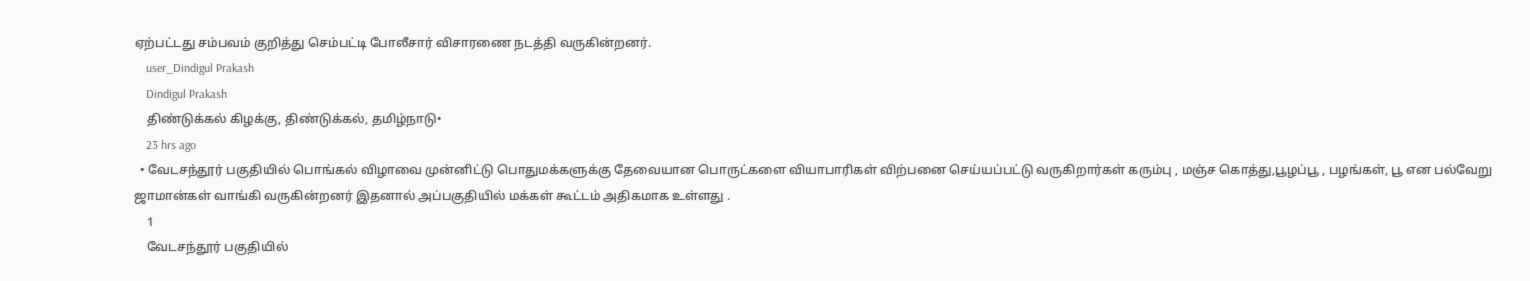ஏற்பட்டது சம்பவம் குறித்து செம்பட்டி போலீசார் விசாரணை நடத்தி வருகின்றனர்.
    user_Dindigul Prakash
    Dindigul Prakash
    திண்டுக்கல் கிழக்கு, திண்டுக்கல், தமிழ்நாடு•
    23 hrs ago
  • வேடசந்தூர் பகுதியில் பொங்கல் விழாவை முன்னிட்டு பொதுமக்களுக்கு தேவையான பொருட்களை வியாபாரிகள் விற்பனை செய்யப்பட்டு வருகிறார்கள் கரும்பு , மஞ்ச கொத்து,பூழப்பூ , பழங்கள், பூ என பல்வேறு ஜாமான்கள் வாங்கி வருகின்றனர் இதனால் அப்பகுதியில் மக்கள் கூட்டம் அதிகமாக உள்ளது .
    1
    வேடசந்தூர் பகுதியில்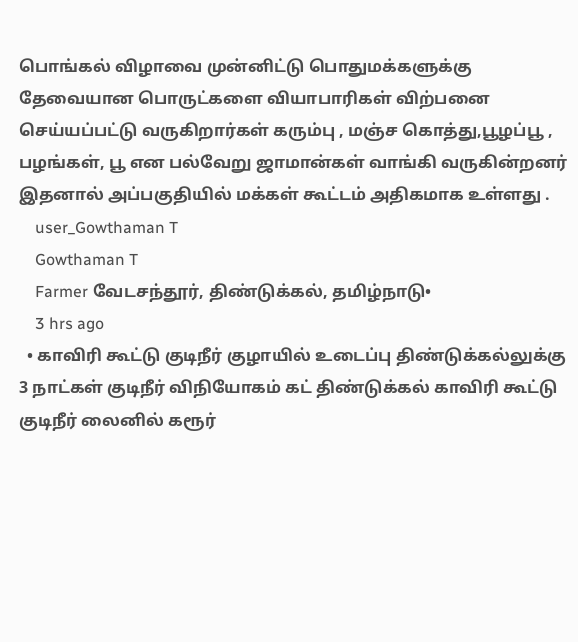பொங்கல் விழாவை முன்னிட்டு பொதுமக்களுக்கு  தேவையான பொருட்களை வியாபாரிகள் விற்பனை செய்யப்பட்டு வருகிறார்கள் கரும்பு , மஞ்ச கொத்து,பூழப்பூ , பழங்கள், பூ என பல்வேறு ஜாமான்கள் வாங்கி வருகின்றனர் இதனால் அப்பகுதியில் மக்கள் கூட்டம் அதிகமாக உள்ளது .
    user_Gowthaman T
    Gowthaman T
    Farmer வேடசந்தூர், திண்டுக்கல், தமிழ்நாடு•
    3 hrs ago
  • காவிரி கூட்டு குடிநீர் குழாயில் உடைப்பு திண்டுக்கல்லுக்கு 3 நாட்கள் குடிநீர் விநியோகம் கட் திண்டுக்கல் காவிரி கூட்டு குடிநீர் லைனில் கரூர்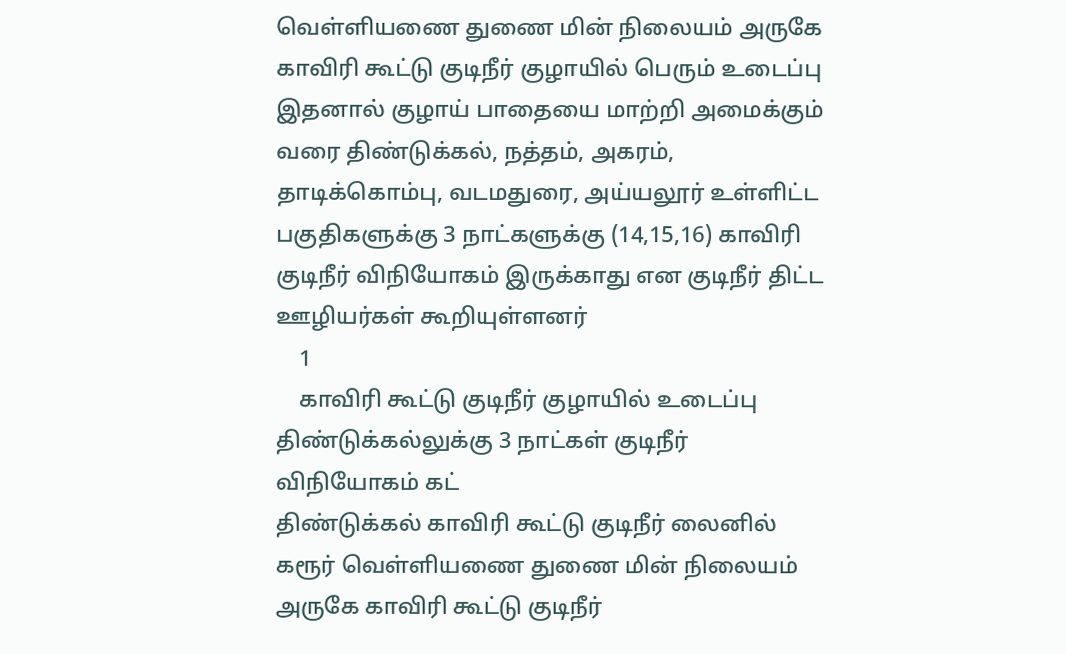வெள்ளியணை துணை மின் நிலையம் அருகே காவிரி கூட்டு குடிநீர் குழாயில் பெரும் உடைப்பு இதனால் குழாய் பாதையை மாற்றி அமைக்கும் வரை திண்டுக்கல், நத்தம், அகரம், தாடிக்கொம்பு, வடமதுரை, அய்யலூர் உள்ளிட்ட பகுதிகளுக்கு 3 நாட்களுக்கு (14,15,16) காவிரி குடிநீர் விநியோகம் இருக்காது என குடிநீர் திட்ட ஊழியர்கள் கூறியுள்ளனர்
    1
    காவிரி கூட்டு குடிநீர் குழாயில் உடைப்பு  திண்டுக்கல்லுக்கு 3 நாட்கள் குடிநீர் விநியோகம் கட்
திண்டுக்கல் காவிரி கூட்டு குடிநீர் லைனில்
கரூர் வெள்ளியணை துணை மின் நிலையம் அருகே காவிரி கூட்டு குடிநீர்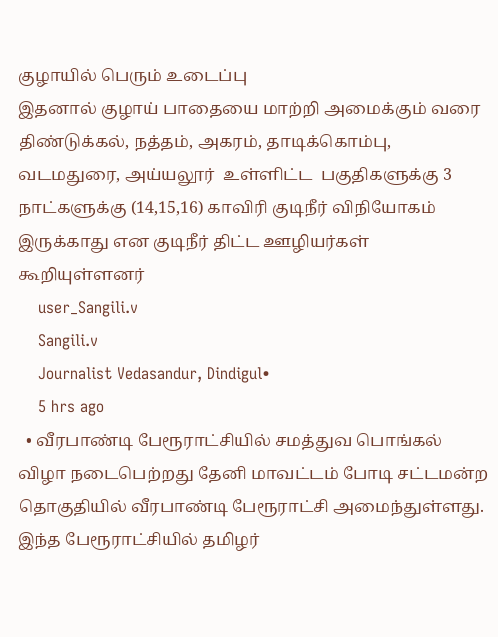குழாயில் பெரும் உடைப்பு
இதனால் குழாய் பாதையை மாற்றி அமைக்கும் வரை திண்டுக்கல், நத்தம், அகரம், தாடிக்கொம்பு, வடமதுரை, அய்யலூர்  உள்ளிட்ட  பகுதிகளுக்கு 3 நாட்களுக்கு (14,15,16) காவிரி குடிநீர் விநியோகம் இருக்காது என குடிநீர் திட்ட ஊழியர்கள் கூறியுள்ளனர்
    user_Sangili.v
    Sangili.v
    Journalist Vedasandur, Dindigul•
    5 hrs ago
  • வீரபாண்டி பேரூராட்சியில் சமத்துவ பொங்கல் விழா நடைபெற்றது தேனி மாவட்டம் போடி சட்டமன்ற தொகுதியில் வீரபாண்டி பேரூராட்சி அமைந்துள்ளது. இந்த பேரூராட்சியில் தமிழர்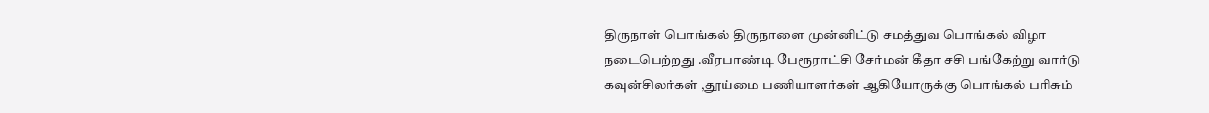திருநாள் பொங்கல் திருநாளை முன்னிட்டு சமத்துவ பொங்கல் விழா நடைபெற்றது .வீரபாண்டி பேரூராட்சி சேர்மன் கீதா சசி பங்கேற்று வார்டு கவுன்சிலர்கள் ,தூய்மை பணியாளர்கள் ஆகியோருக்கு பொங்கல் பரிசும்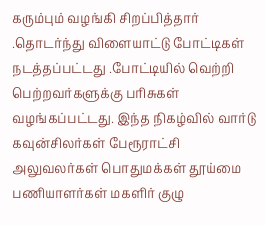கரும்பும் வழங்கி சிறப்பித்தார் .தொடர்ந்து விளையாட்டு போட்டிகள் நடத்தப்பட்டது .போட்டியில் வெற்றி பெற்றவர்களுக்கு பரிசுகள் வழங்கப்பட்டது. இந்த நிகழ்வில் வார்டு கவுன்சிலர்கள் பேரூராட்சி அலுவலர்கள் பொதுமக்கள் தூய்மை பணியாளர்கள் மகளிர் குழு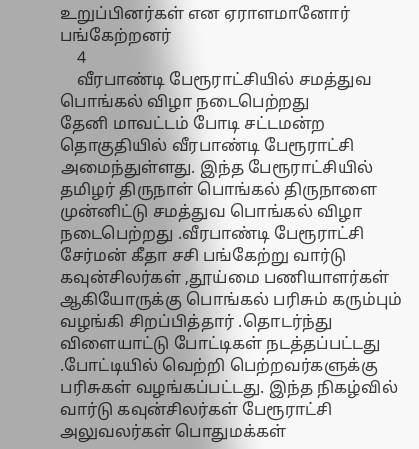உறுப்பினர்கள் என ஏராளமானோர் பங்கேற்றனர்
    4
    வீரபாண்டி பேரூராட்சியில் சமத்துவ பொங்கல் விழா நடைபெற்றது
தேனி மாவட்டம் போடி சட்டமன்ற தொகுதியில் வீரபாண்டி பேரூராட்சி அமைந்துள்ளது. இந்த பேரூராட்சியில் தமிழர் திருநாள் பொங்கல் திருநாளை முன்னிட்டு சமத்துவ பொங்கல் விழா நடைபெற்றது .வீரபாண்டி பேரூராட்சி சேர்மன் கீதா சசி பங்கேற்று வார்டு கவுன்சிலர்கள் ,தூய்மை பணியாளர்கள் ஆகியோருக்கு பொங்கல் பரிசும் கரும்பும் வழங்கி சிறப்பித்தார் .தொடர்ந்து விளையாட்டு போட்டிகள் நடத்தப்பட்டது .போட்டியில் வெற்றி பெற்றவர்களுக்கு பரிசுகள் வழங்கப்பட்டது. இந்த நிகழ்வில் வார்டு கவுன்சிலர்கள் பேரூராட்சி அலுவலர்கள் பொதுமக்கள்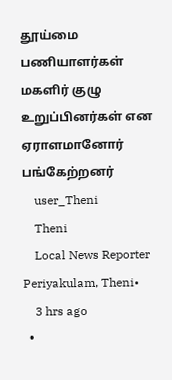தூய்மை பணியாளர்கள் மகளிர் குழு உறுப்பினர்கள் என ஏராளமானோர் பங்கேற்றனர்
    user_Theni
    Theni
    Local News Reporter Periyakulam, Theni•
    3 hrs ago
  •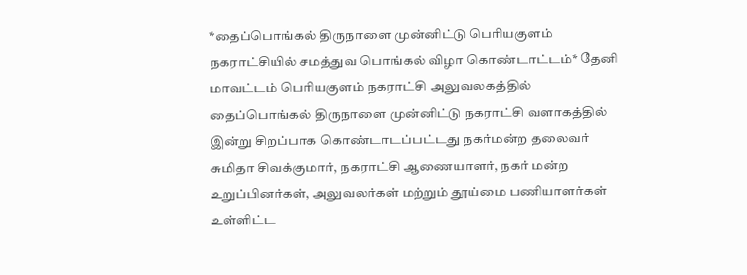*தைப்பொங்கல் திருநாளை முன்னிட்டு பெரியகுளம் நகராட்சியில் சமத்துவ பொங்கல் விழா கொண்டாட்டம்* தேனி மாவட்டம் பெரியகுளம் நகராட்சி அலுவலகத்தில் தைப்பொங்கல் திருநாளை முன்னிட்டு நகராட்சி வளாகத்தில் இன்று சிறப்பாக கொண்டாடப்பட்டது நகர்மன்ற தலைவர் சுமிதா சிவக்குமார், நகராட்சி ஆணையாளர், நகர் மன்ற உறுப்பினர்கள், அலுவலர்கள் மற்றும் தூய்மை பணியாளர்கள் உள்ளிட்ட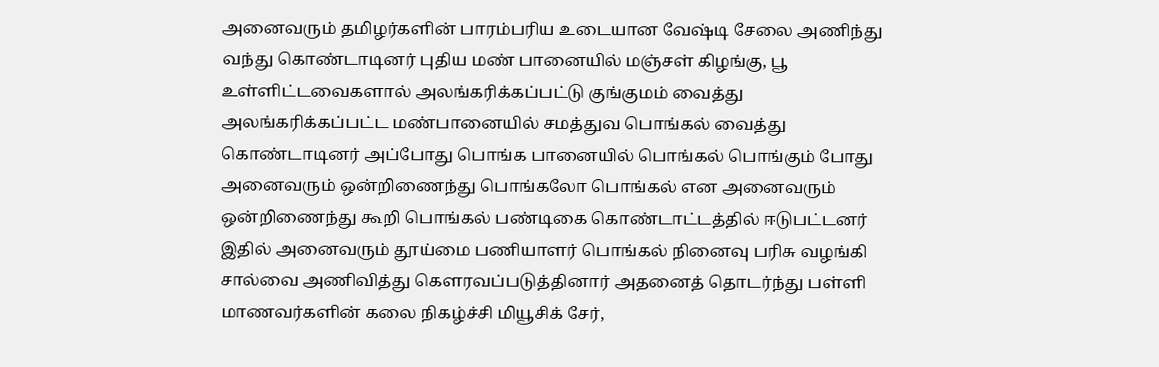அனைவரும் தமிழர்களின் பாரம்பரிய உடையான வேஷ்டி சேலை அணிந்து வந்து கொண்டாடினர் புதிய மண் பானையில் மஞ்சள் கிழங்கு, பூ உள்ளிட்டவைகளால் அலங்கரிக்கப்பட்டு குங்குமம் வைத்து அலங்கரிக்கப்பட்ட மண்பானையில் சமத்துவ பொங்கல் வைத்து கொண்டாடினர் அப்போது பொங்க பானையில் பொங்கல் பொங்கும் போது அனைவரும் ஒன்றிணைந்து பொங்கலோ பொங்கல் என அனைவரும் ஒன்றிணைந்து கூறி பொங்கல் பண்டிகை கொண்டாட்டத்தில் ஈடுபட்டனர் இதில் அனைவரும் தூய்மை பணியாளர் பொங்கல் நினைவு பரிசு வழங்கி சால்வை அணிவித்து கௌரவப்படுத்தினார் அதனைத் தொடர்ந்து பள்ளி மாணவர்களின் கலை நிகழ்ச்சி மியூசிக் சேர்,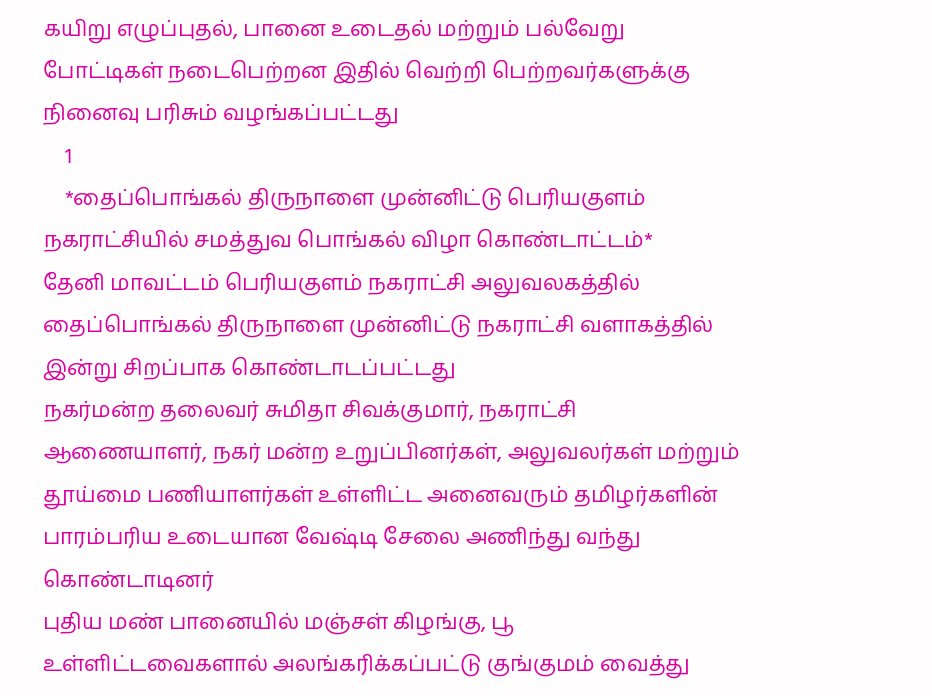கயிறு எழுப்புதல், பானை உடைதல் மற்றும் பல்வேறு போட்டிகள் நடைபெற்றன இதில் வெற்றி பெற்றவர்களுக்கு நினைவு பரிசும் வழங்கப்பட்டது
    1
    *தைப்பொங்கல் திருநாளை முன்னிட்டு பெரியகுளம் நகராட்சியில் சமத்துவ பொங்கல் விழா கொண்டாட்டம்*
தேனி மாவட்டம் பெரியகுளம் நகராட்சி அலுவலகத்தில் தைப்பொங்கல் திருநாளை முன்னிட்டு நகராட்சி வளாகத்தில் இன்று சிறப்பாக கொண்டாடப்பட்டது
நகர்மன்ற தலைவர் சுமிதா சிவக்குமார், நகராட்சி ஆணையாளர், நகர் மன்ற உறுப்பினர்கள், அலுவலர்கள் மற்றும் தூய்மை பணியாளர்கள் உள்ளிட்ட அனைவரும் தமிழர்களின் பாரம்பரிய உடையான வேஷ்டி சேலை அணிந்து வந்து கொண்டாடினர்
புதிய மண் பானையில் மஞ்சள் கிழங்கு, பூ உள்ளிட்டவைகளால் அலங்கரிக்கப்பட்டு குங்குமம் வைத்து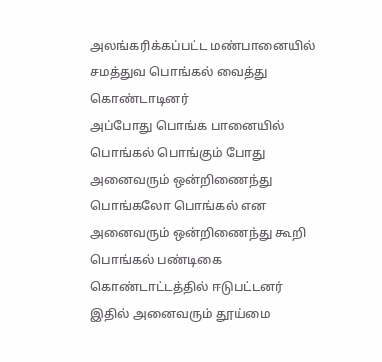அலங்கரிக்கப்பட்ட மண்பானையில் சமத்துவ பொங்கல் வைத்து கொண்டாடினர்
அப்போது பொங்க பானையில் பொங்கல் பொங்கும் போது அனைவரும் ஒன்றிணைந்து பொங்கலோ பொங்கல் என அனைவரும் ஒன்றிணைந்து கூறி பொங்கல் பண்டிகை கொண்டாட்டத்தில் ஈடுபட்டனர்
இதில் அனைவரும் தூய்மை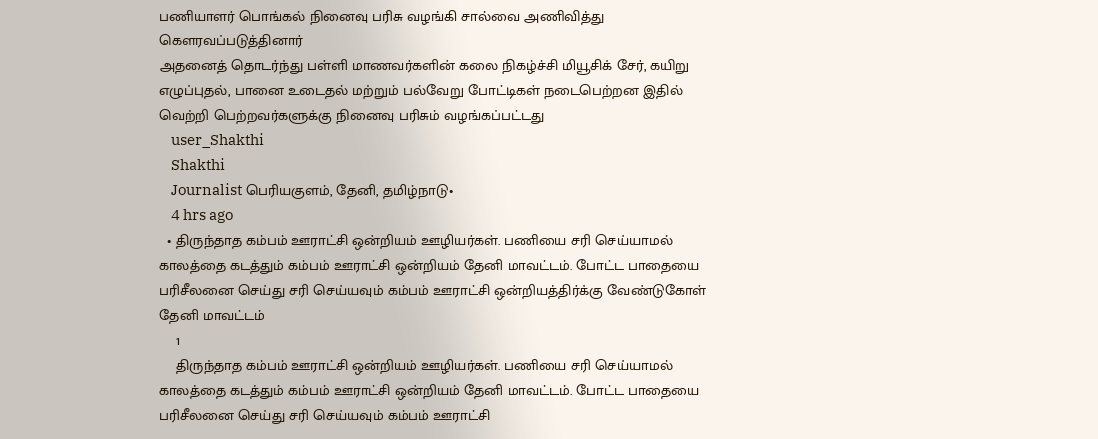பணியாளர் பொங்கல் நினைவு பரிசு வழங்கி சால்வை அணிவித்து கௌரவப்படுத்தினார்
அதனைத் தொடர்ந்து பள்ளி மாணவர்களின் கலை நிகழ்ச்சி மியூசிக் சேர், கயிறு எழுப்புதல், பானை உடைதல் மற்றும் பல்வேறு போட்டிகள் நடைபெற்றன இதில் வெற்றி பெற்றவர்களுக்கு நினைவு பரிசும் வழங்கப்பட்டது
    user_Shakthi
    Shakthi
    Journalist பெரியகுளம், தேனி, தமிழ்நாடு•
    4 hrs ago
  • திருந்தாத கம்பம் ஊராட்சி ஒன்றியம் ஊழியர்கள். பணியை சரி செய்யாமல் காலத்தை கடத்தும் கம்பம் ஊராட்சி ஒன்றியம் தேனி மாவட்டம். போட்ட பாதையை பரிசீலனை செய்து சரி செய்யவும் கம்பம் ஊராட்சி ஒன்றியத்திர்க்கு வேண்டுகோள் தேனி மாவட்டம்
    1
    திருந்தாத கம்பம் ஊராட்சி ஒன்றியம் ஊழியர்கள். பணியை சரி செய்யாமல் காலத்தை கடத்தும் கம்பம் ஊராட்சி ஒன்றியம் தேனி மாவட்டம். போட்ட பாதையை பரிசீலனை செய்து சரி செய்யவும் கம்பம் ஊராட்சி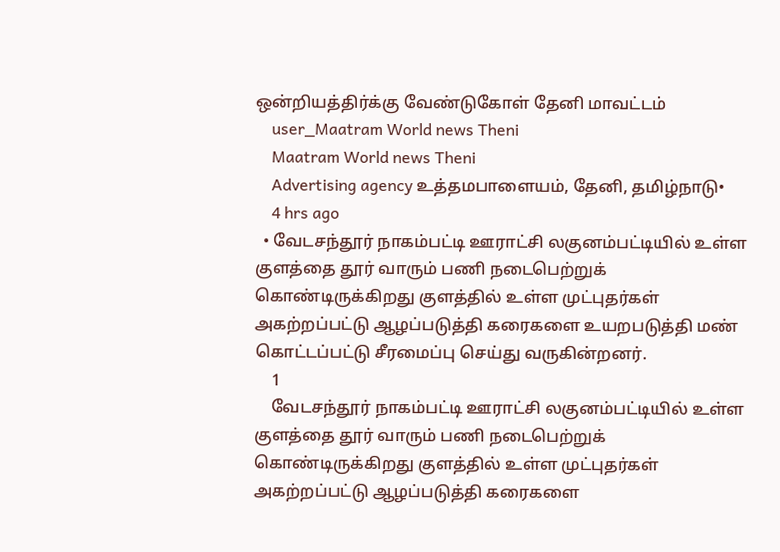ஒன்றியத்திர்க்கு வேண்டுகோள் தேனி மாவட்டம்
    user_Maatram World news Theni
    Maatram World news Theni
    Advertising agency உத்தமபாளையம், தேனி, தமிழ்நாடு•
    4 hrs ago
  • வேடசந்தூர் நாகம்பட்டி ஊராட்சி லகுனம்பட்டியில் உள்ள குளத்தை தூர் வாரும் பணி நடைபெற்றுக் கொண்டிருக்கிறது குளத்தில் உள்ள முட்புதர்கள் அகற்றப்பட்டு ஆழப்படுத்தி கரைகளை உயறபடுத்தி மண் கொட்டப்பட்டு சீரமைப்பு செய்து வருகின்றனர்.
    1
    வேடசந்தூர் நாகம்பட்டி ஊராட்சி லகுனம்பட்டியில் உள்ள குளத்தை தூர் வாரும் பணி நடைபெற்றுக் கொண்டிருக்கிறது குளத்தில் உள்ள முட்புதர்கள் அகற்றப்பட்டு ஆழப்படுத்தி கரைகளை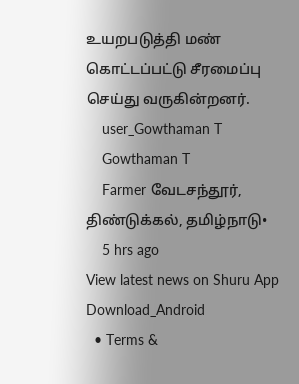உயறபடுத்தி மண் கொட்டப்பட்டு சீரமைப்பு செய்து வருகின்றனர்.
    user_Gowthaman T
    Gowthaman T
    Farmer வேடசந்தூர், திண்டுக்கல், தமிழ்நாடு•
    5 hrs ago
View latest news on Shuru App
Download_Android
  • Terms &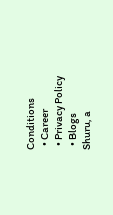Conditions
  • Career
  • Privacy Policy
  • Blogs
Shuru, a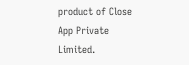product of Close App Private Limited.